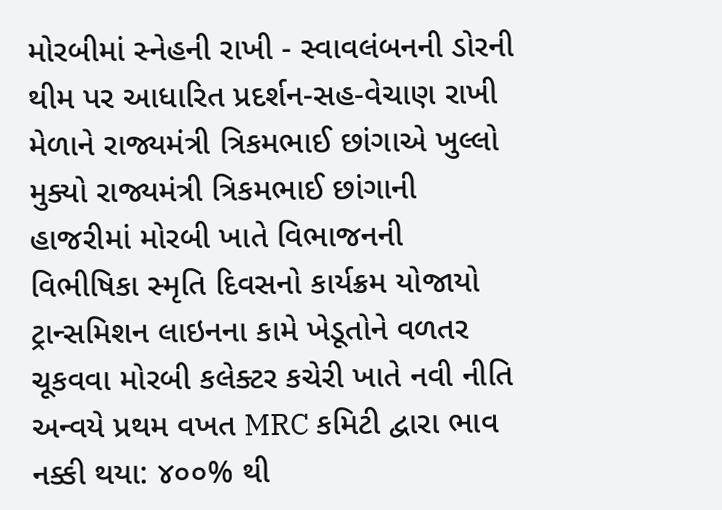મોરબીમાં સ્નેહની રાખી - સ્વાવલંબનની ડોરની થીમ પર આધારિત પ્રદર્શન-સહ-વેચાણ રાખી મેળાને રાજ્યમંત્રી ત્રિકમભાઈ છાંગાએ ખુલ્લો મુક્યો રાજ્યમંત્રી ત્રિકમભાઈ છાંગાની હાજરીમાં મોરબી ખાતે વિભાજનની વિભીષિકા સ્મૃતિ દિવસનો કાર્યક્રમ યોજાયો ટ્રાન્સમિશન લાઇનના કામે ખેડૂતોને વળતર ચૂકવવા મોરબી કલેક્ટર કચેરી ખાતે નવી નીતિ અન્વયે પ્રથમ વખત MRC કમિટી દ્વારા ભાવ નક્કી થયા: ૪૦૦% થી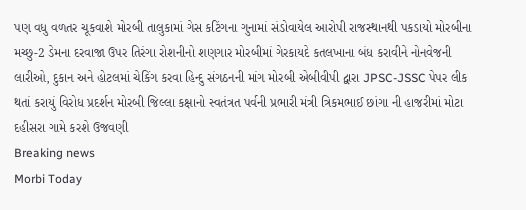પણ વધુ વળતર ચૂકવાશે મોરબી તાલુકામાં ગેસ કટિંગના ગુનામાં સંડોવાયેલ આરોપી રાજસ્થાનથી પકડાયો મોરબીના મચ્છુ-2 ડેમના દરવાજા ઉપર તિરંગા રોશનીનો શણગાર મોરબીમાં ગેરકાયદે કતલખાના બંધ કરાવીને નોનવેજની લારીઓ, દુકાન અને હોટલમાં ચેકિંગ કરવા હિન્દુ સંગઠનની માંગ મોરબી એબીવીપી દ્વારા JPSC-JSSC પેપર લીક થતાં કરાયું વિરોધ પ્રદર્શન મોરબી જિલ્લા કક્ષાનો સ્વતંત્રત પર્વની પ્રભારી મંત્રી ત્રિકમભાઈ છાંગા ની હાજરીમાં મોટા દહીસરા ગામે કરશે ઉજવણી
Breaking news
Morbi Today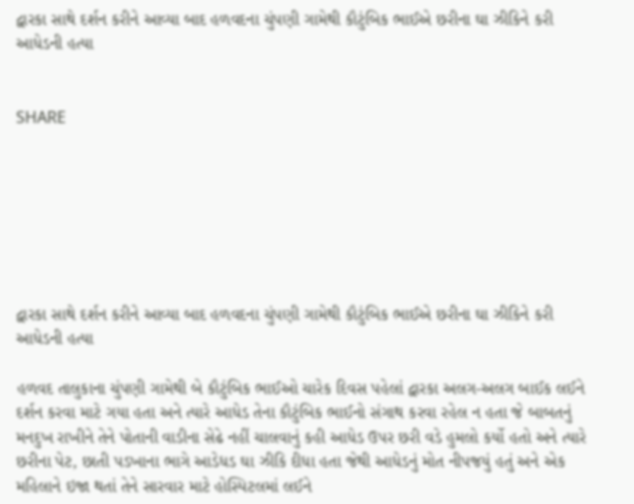દ્વારકા સાથે દર્શન કરીને આવ્યા બાદ હળવદના ચુંપણી ગામેથી કૌટુંબિક ભાઈએ છરીના ઘા ઝીકિને કરી આધેડની હત્યા


SHARE







દ્વારકા સાથે દર્શન કરીને આવ્યા બાદ હળવદના ચુંપણી ગામેથી કૌટુંબિક ભાઈએ છરીના ઘા ઝીકિને કરી આધેડની હત્યા

હળવદ તાલુકાના ચુંપણી ગામેથી બે કૌટુંબિક ભાઈઓ ચારેક દિવસ પહેલાં દ્વારકા અલગ-અલગ બાઈક લઈને દર્શન કરવા માટે ગયા હતા અને ત્યારે આધેડ તેના કૌટુંબિક ભાઈનો સંગાથ કરવા રહેલ ન હતા જે બાબતનું મનદુખ રાખીને તેને પોતાની વાડીના સેઢે નહીં ચાલવાનું કહી આધેડ ઉપર છરી વડે હુમલો કર્યો હતો અને ત્યારે છરીના પેટ, છાતી પડખાના ભાગે આડેધડ ઘા ઝીકિ દીધા હતા જેથી આધેડનું મોત નીપજયું હતું અને એક મહિલાને ઇજા થતાં તેને સારવાર માટે હોસ્પિટલમાં લઈને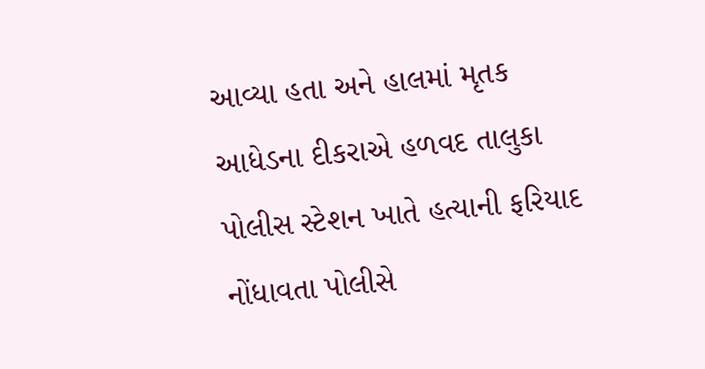આવ્યા હતા અને હાલમાં મૃતક આધેડના દીકરાએ હળવદ તાલુકા પોલીસ સ્ટેશન ખાતે હત્યાની ફરિયાદ નોંધાવતા પોલીસે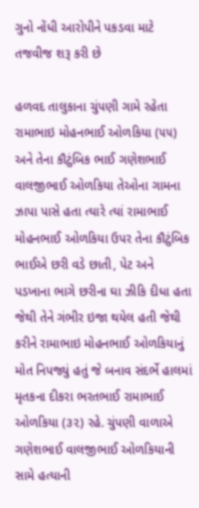ગુનો નોંધી આરોપીને પકડવા માટે તજવીજ શરૂ કરી છે

હળવદ તાલુકાના ચુંપણી ગામે રહેતા રામાભાઇ મોહનભાઈ ઓળકિયા (૫૫) અને તેના કૌટુંબિક ભાઈ ગણેશભાઈ વાલજીભાઈ ઓળકિયા તેઓના ગામના ઝાપા પાસે હતા ત્યારે ત્યાં રામાભાઈ મોહનભાઈ ઓળકિયા ઉપર તેના કૌટુંબિક ભાઈએ છરી વડે છાતી, પેટ અને પડખાના ભાગે છરીના ઘા ઝીકિ દીધા હતા જેથી તેને ગંભીર ઇજા થયેલ હતી જેથી કરીને રામાભાઇ મોહનભાઈ ઓળકિયાનું મોત નિપજ્યું હતું જે બનાવ સંદર્ભે હાલમાં મૃતકના દીકરા ભરતભાઈ રામાભાઈ ઓળકિયા (૩૨) રહે. ચુંપણી વાળાએ ગણેશભાઈ વાલજીભાઈ ઓળકિયાની સામે હત્યાની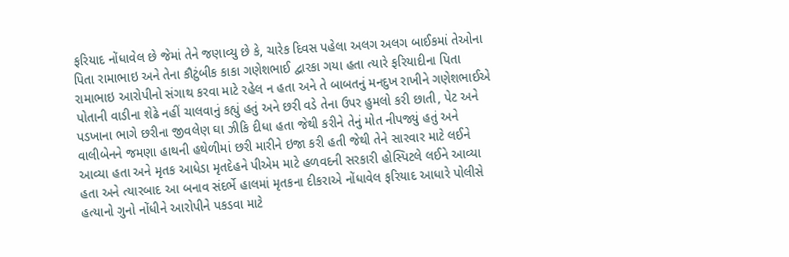ફરિયાદ નોંધાવેલ છે જેમાં તેને જણાવ્યુ છે કે, ચારેક દિવસ પહેલા અલગ અલગ બાઈકમાં તેઓના પિતા રામાભાઇ અને તેના કૌટુંબીક કાકા ગણેશભાઈ દ્વારકા ગયા હતા ત્યારે ફરિયાદીના પિતા રામાભાઇ આરોપીનો સંગાથ કરવા માટે રહેલ ન હતા અને તે બાબતનું મનદુખ રાખીને ગણેશભાઈએ પોતાની વાડીના શેઢે નહીં ચાલવાનું કહ્યું હતું અને છરી વડે તેના ઉપર હુમલો કરી છાતી, પેટ અને પડખાના ભાગે છરીના જીવલેણ ઘા ઝીકિ દીધા હતા જેથી કરીને તેનું મોત નીપજ્યું હતું અને વાલીબેનને જમણા હાથની હથેળીમાં છરી મારીને ઇજા કરી હતી જેથી તેને સારવાર માટે લઈને આવ્યા હતા અને મૃતક આધેડા મૃતદેહને પીએમ માટે હળવદની સરકારી હોસ્પિટલે લઈને આવ્યા હતા અને ત્યારબાદ આ બનાવ સંદર્ભે હાલમાં મૃતકના દીકરાએ નોંધાવેલ ફરિયાદ આધારે પોલીસે હત્યાનો ગુનો નોંધીને આરોપીને પકડવા માટે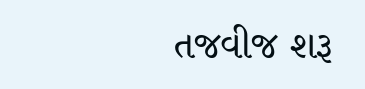તજવીજ શરૂ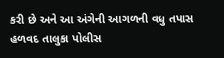કરી છે અને આ અંગેની આગળની વધુ તપાસ હળવદ તાલુકા પોલીસ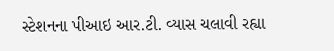સ્ટેશનના પીઆઇ આર.ટી. વ્યાસ ચલાવી રહ્યા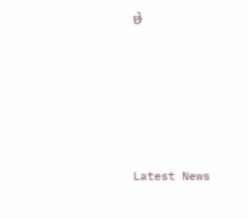છે






Latest News